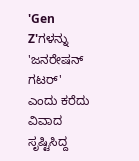'Gen Z'ಗಳನ್ನು 'ಜನರೇಷನ್ ಗಟರ್' ಎಂದು ಕರೆದು ವಿವಾದ ಸೃಷ್ಟಿಸಿದ್ದ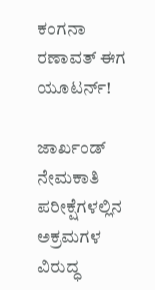ಕಂಗನಾ ರಣಾವತ್ ಈಗ ಯೂಟರ್ನ್!

ಜಾರ್ಖಂಡ್ ನೇಮಕಾತಿ ಪರೀಕ್ಷೆಗಳಲ್ಲಿನ ಅಕ್ರಮಗಳ ವಿರುದ್ಧ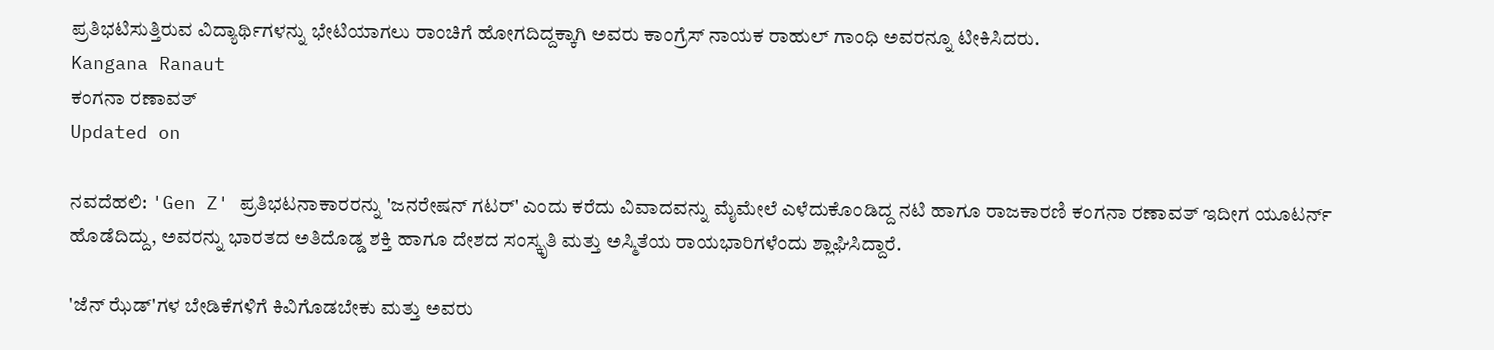ಪ್ರತಿಭಟಿಸುತ್ತಿರುವ ವಿದ್ಯಾರ್ಥಿಗಳನ್ನು ಭೇಟಿಯಾಗಲು ರಾಂಚಿಗೆ ಹೋಗದಿದ್ದಕ್ಕಾಗಿ ಅವರು ಕಾಂಗ್ರೆಸ್ ನಾಯಕ ರಾಹುಲ್ ಗಾಂಧಿ ಅವರನ್ನೂ ಟೀಕಿಸಿದರು.
Kangana Ranaut
ಕಂಗನಾ ರಣಾವತ್
Updated on

ನವದೆಹಲಿ: 'Gen Z' ಪ್ರತಿಭಟನಾಕಾರರನ್ನು 'ಜನರೇಷನ್ ಗಟರ್' ಎಂದು ಕರೆದು ವಿವಾದವನ್ನು ಮೈಮೇಲೆ ಎಳೆದುಕೊಂಡಿದ್ದ ನಟಿ ಹಾಗೂ ರಾಜಕಾರಣಿ ಕಂಗನಾ ರಣಾವತ್ ಇದೀಗ ಯೂಟರ್ನ್ ಹೊಡೆದಿದ್ದು, ಅವರನ್ನು ಭಾರತದ ಅತಿದೊಡ್ಡ ಶಕ್ತಿ ಹಾಗೂ ದೇಶದ ಸಂಸ್ಕೃತಿ ಮತ್ತು ಅಸ್ಮಿತೆಯ ರಾಯಭಾರಿಗಳೆಂದು ಶ್ಲಾಘಿಸಿದ್ದಾರೆ.

'ಜೆನ್ ಝೆಡ್'ಗಳ ಬೇಡಿಕೆಗಳಿಗೆ ಕಿವಿಗೊಡಬೇಕು ಮತ್ತು ಅವರು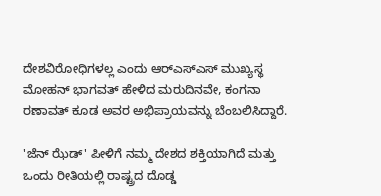ದೇಶವಿರೋಧಿಗಳಲ್ಲ ಎಂದು ಆರ್‌ಎಸ್‌ಎಸ್ ಮುಖ್ಯಸ್ಥ ಮೋಹನ್ ಭಾಗವತ್ ಹೇಳಿದ ಮರುದಿನವೇ, ಕಂಗನಾ ರಣಾವತ್ ಕೂಡ ಅವರ ಅಭಿಪ್ರಾಯವನ್ನು ಬೆಂಬಲಿಸಿದ್ದಾರೆ.

'ಜೆನ್ ಝೆಡ್' ಪೀಳಿಗೆ ನಮ್ಮ ದೇಶದ ಶಕ್ತಿಯಾಗಿದೆ ಮತ್ತು ಒಂದು ರೀತಿಯಲ್ಲಿ ರಾಷ್ಟ್ರದ ದೊಡ್ಡ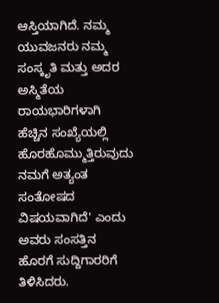ಆಸ್ತಿಯಾಗಿದೆ. ನಮ್ಮ ಯುವಜನರು ನಮ್ಮ ಸಂಸ್ಕೃತಿ ಮತ್ತು ಅದರ ಅಸ್ಮಿತೆಯ ರಾಯಭಾರಿಗಳಾಗಿ ಹೆಚ್ಚಿನ ಸಂಖ್ಯೆಯಲ್ಲಿ ಹೊರಹೊಮ್ಮುತ್ತಿರುವುದು ನಮಗೆ ಅತ್ಯಂತ ಸಂತೋಷದ ವಿಷಯವಾಗಿದೆ' ಎಂದು ಅವರು ಸಂಸತ್ತಿನ ಹೊರಗೆ ಸುದ್ದಿಗಾರರಿಗೆ ತಿಳಿಸಿದರು.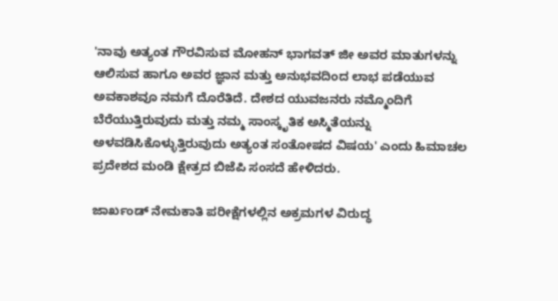'ನಾವು ಅತ್ಯಂತ ಗೌರವಿಸುವ ಮೋಹನ್ ಭಾಗವತ್ ಜೀ ಅವರ ಮಾತುಗಳನ್ನು ಆಲಿಸುವ ಹಾಗೂ ಅವರ ಜ್ಞಾನ ಮತ್ತು ಅನುಭವದಿಂದ ಲಾಭ ಪಡೆಯುವ ಅವಕಾಶವೂ ನಮಗೆ ದೊರೆತಿದೆ. ದೇಶದ ಯುವಜನರು ನಮ್ಮೊಂದಿಗೆ ಬೆರೆಯುತ್ತಿರುವುದು ಮತ್ತು ನಮ್ಮ ಸಾಂಸ್ಕೃತಿಕ ಅಸ್ಮಿತೆಯನ್ನು ಅಳವಡಿಸಿಕೊಳ್ಳುತ್ತಿರುವುದು ಅತ್ಯಂತ ಸಂತೋಷದ ವಿಷಯ' ಎಂದು ಹಿಮಾಚಲ ಪ್ರದೇಶದ ಮಂಡಿ ಕ್ಷೇತ್ರದ ಬಿಜೆಪಿ ಸಂಸದೆ ಹೇಳಿದರು.

ಜಾರ್ಖಂಡ್ ನೇಮಕಾತಿ ಪರೀಕ್ಷೆಗಳಲ್ಲಿನ ಅಕ್ರಮಗಳ ವಿರುದ್ಧ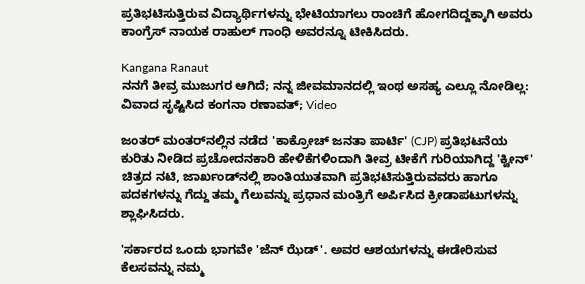ಪ್ರತಿಭಟಿಸುತ್ತಿರುವ ವಿದ್ಯಾರ್ಥಿಗಳನ್ನು ಭೇಟಿಯಾಗಲು ರಾಂಚಿಗೆ ಹೋಗದಿದ್ದಕ್ಕಾಗಿ ಅವರು ಕಾಂಗ್ರೆಸ್ ನಾಯಕ ರಾಹುಲ್ ಗಾಂಧಿ ಅವರನ್ನೂ ಟೀಕಿಸಿದರು.

Kangana Ranaut
ನನಗೆ ತೀವ್ರ ಮುಜುಗರ ಆಗಿದೆ; ನನ್ನ ಜೀವಮಾನದಲ್ಲಿ ಇಂಥ ಅಸಹ್ಯ ಎಲ್ಲೂ ನೋಡಿಲ್ಲ: ವಿವಾದ ಸೃಷ್ಟಿಸಿದ ಕಂಗನಾ ರಣಾವತ್; Video

ಜಂತರ್ ಮಂತರ್‌ನಲ್ಲಿನ ನಡೆದ 'ಕಾಕ್ರೋಚ್ ಜನತಾ ಪಾರ್ಟಿ' (CJP) ಪ್ರತಿಭಟನೆಯ ಕುರಿತು ನೀಡಿದ ಪ್ರಚೋದನಕಾರಿ ಹೇಳಿಕೆಗಳಿಂದಾಗಿ ತೀವ್ರ ಟೀಕೆಗೆ ಗುರಿಯಾಗಿದ್ದ 'ಕ್ವೀನ್' ಚಿತ್ರದ ನಟಿ, ಜಾರ್ಖಂಡ್‌ನಲ್ಲಿ ಶಾಂತಿಯುತವಾಗಿ ಪ್ರತಿಭಟಿಸುತ್ತಿರುವವರು ಹಾಗೂ ಪದಕಗಳನ್ನು ಗೆದ್ದು ತಮ್ಮ ಗೆಲುವನ್ನು ಪ್ರಧಾನ ಮಂತ್ರಿಗೆ ಅರ್ಪಿಸಿದ ಕ್ರೀಡಾಪಟುಗಳನ್ನು ಶ್ಲಾಘಿಸಿದರು.

'ಸರ್ಕಾರದ ಒಂದು ಭಾಗವೇ 'ಜೆನ್ ಝೆಡ್'. ಅವರ ಆಶಯಗಳನ್ನು ಈಡೇರಿಸುವ ಕೆಲಸವನ್ನು ನಮ್ಮ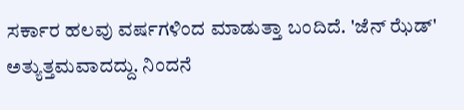ಸರ್ಕಾರ ಹಲವು ವರ್ಷಗಳಿಂದ ಮಾಡುತ್ತಾ ಬಂದಿದೆ. 'ಜೆನ್ ಝೆಡ್' ಅತ್ಯುತ್ತಮವಾದದ್ದು. ನಿಂದನೆ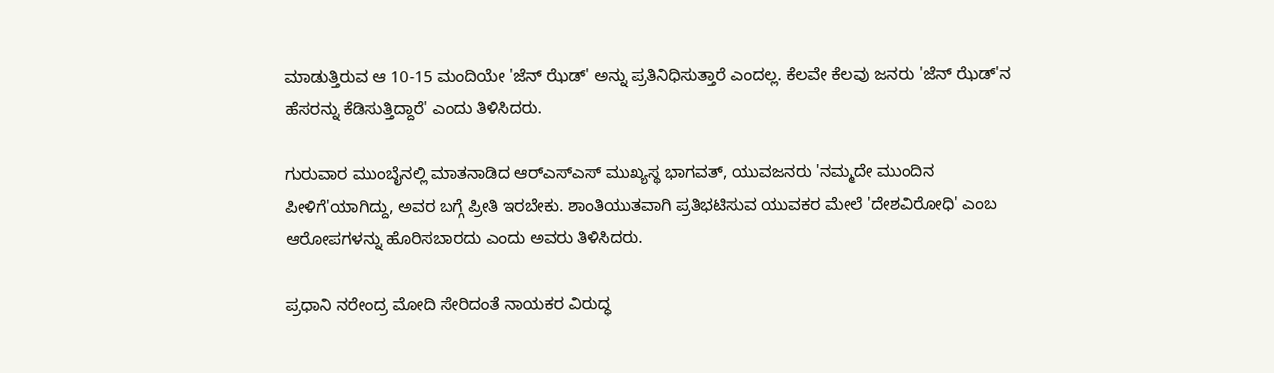ಮಾಡುತ್ತಿರುವ ಆ 10-15 ಮಂದಿಯೇ 'ಜೆನ್ ಝೆಡ್' ಅನ್ನು ಪ್ರತಿನಿಧಿಸುತ್ತಾರೆ ಎಂದಲ್ಲ. ಕೆಲವೇ ಕೆಲವು ಜನರು 'ಜೆನ್ ಝೆಡ್'ನ ಹೆಸರನ್ನು ಕೆಡಿಸುತ್ತಿದ್ದಾರೆ' ಎಂದು ತಿಳಿಸಿದರು.

ಗುರುವಾರ ಮುಂಬೈನಲ್ಲಿ ಮಾತನಾಡಿದ ಆರ್‌ಎಸ್ಎಸ್ ಮುಖ್ಯಸ್ಥ ಭಾಗವತ್, ಯುವಜನರು 'ನಮ್ಮದೇ ಮುಂದಿನ ಪೀಳಿಗೆ'ಯಾಗಿದ್ದು, ಅವರ ಬಗ್ಗೆ ಪ್ರೀತಿ ಇರಬೇಕು. ಶಾಂತಿಯುತವಾಗಿ ಪ್ರತಿಭಟಿಸುವ ಯುವಕರ ಮೇಲೆ 'ದೇಶವಿರೋಧಿ' ಎಂಬ ಆರೋಪಗಳನ್ನು ಹೊರಿಸಬಾರದು ಎಂದು ಅವರು ತಿಳಿಸಿದರು.

ಪ್ರಧಾನಿ ನರೇಂದ್ರ ಮೋದಿ ಸೇರಿದಂತೆ ನಾಯಕರ ವಿರುದ್ಧ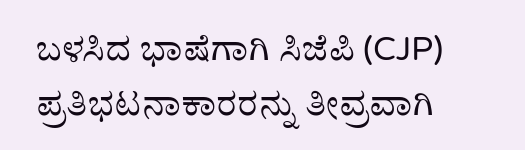ಬಳಸಿದ ಭಾಷೆಗಾಗಿ ಸಿಜೆಪಿ (CJP) ಪ್ರತಿಭಟನಾಕಾರರನ್ನು ತೀವ್ರವಾಗಿ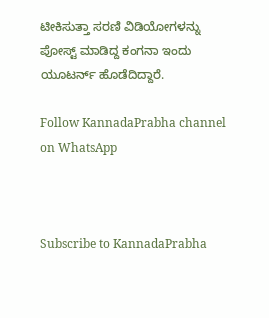ಟೀಕಿಸುತ್ತಾ ಸರಣಿ ವಿಡಿಯೋಗಳನ್ನು ಪೋಸ್ಟ್ ಮಾಡಿದ್ದ ಕಂಗನಾ ಇಂದು ಯೂಟರ್ನ್ ಹೊಡೆದಿದ್ದಾರೆ.

Follow KannadaPrabha channel on WhatsApp



Subscribe to KannadaPrabha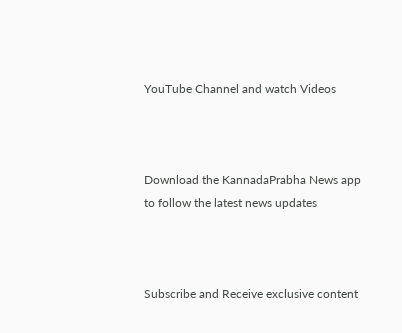YouTube Channel and watch Videos



Download the KannadaPrabha News app to follow the latest news updates



Subscribe and Receive exclusive content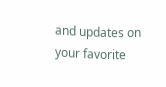and updates on your favorite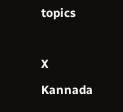topics

X
Kannada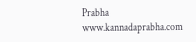Prabha
www.kannadaprabha.com